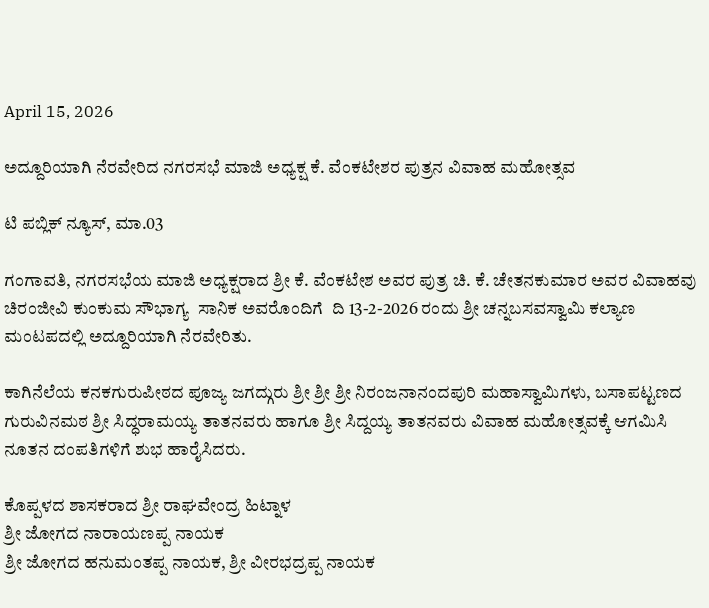April 15, 2026

ಅದ್ದೂರಿಯಾಗಿ ನೆರವೇರಿದ ನಗರಸಭೆ ಮಾಜಿ ಅಧ್ಯಕ್ಷ ಕೆ. ವೆಂಕಟೇಶರ ಪುತ್ರನ ವಿವಾಹ ಮಹೋತ್ಸವ

ಟಿ ಪಬ್ಲಿಕ್ ನ್ಯೂಸ್, ಮಾ.03

ಗಂಗಾವತಿ, ನಗರಸಭೆಯ ಮಾಜಿ ಅಧ್ಯಕ್ಷರಾದ ಶ್ರೀ ಕೆ. ವೆಂಕಟೇಶ ಅವರ ಪುತ್ರ ಚಿ. ಕೆ. ಚೇತನಕುಮಾರ ಅವರ ವಿವಾಹವು ಚಿರಂಜೀವಿ ಕುಂಕುಮ ಸೌಭಾಗ್ಯ  ಸಾನಿಕ ಅವರೊಂದಿಗೆ  ದಿ 13-2-2026 ರಂದು ಶ್ರೀ ಚನ್ನಬಸವಸ್ವಾಮಿ ಕಲ್ಯಾಣ ಮಂಟಪದಲ್ಲಿ ಅದ್ದೂರಿಯಾಗಿ ನೆರವೇರಿತು.

ಕಾಗಿನೆಲೆಯ ಕನಕಗುರುಪೀಠದ ಪೂಜ್ಯ ಜಗದ್ಗುರು ಶ್ರೀ ಶ್ರೀ ಶ್ರೀ ನಿರಂಜನಾನಂದಪುರಿ ಮಹಾಸ್ವಾಮಿಗಳು, ಬಸಾಪಟ್ಟಣದ ಗುರುವಿನಮಠ ಶ್ರೀ ಸಿದ್ಧರಾಮಯ್ಯ ತಾತನವರು ಹಾಗೂ ಶ್ರೀ ಸಿದ್ದಯ್ಯ ತಾತನವರು ವಿವಾಹ ಮಹೋತ್ಸವಕ್ಕೆ ಆಗಮಿಸಿ ನೂತನ ದಂಪತಿಗಳಿಗೆ ಶುಭ ಹಾರೈಸಿದರು.

ಕೊಪ್ಪಳದ ಶಾಸಕರಾದ ಶ್ರೀ ರಾಘವೇಂದ್ರ ಹಿಟ್ನಾಳ
ಶ್ರೀ ಜೋಗದ ನಾರಾಯಣಪ್ಪ ನಾಯಕ
ಶ್ರೀ ಜೋಗದ ಹನುಮಂತಪ್ಪ ನಾಯಕ, ಶ್ರೀ ವೀರಭದ್ರಪ್ಪ ನಾಯಕ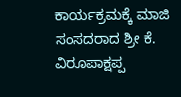ಕಾರ್ಯಕ್ರಮಕ್ಕೆ ಮಾಜಿ ಸಂಸದರಾದ ಶ್ರೀ ಕೆ. ವಿರೂಪಾಕ್ಷಪ್ಪ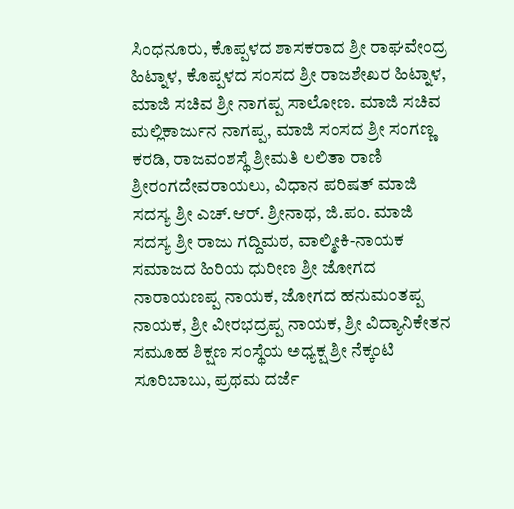ಸಿಂಧನೂರು, ಕೊಪ್ಪಳದ ಶಾಸಕರಾದ ಶ್ರೀ ರಾಘವೇಂದ್ರ ಹಿಟ್ನಾಳ, ಕೊಪ್ಪಳದ ಸಂಸದ ಶ್ರೀ ರಾಜಶೇಖರ ಹಿಟ್ನಾಳ, ಮಾಜಿ ಸಚಿವ ಶ್ರೀ ನಾಗಪ್ಪ ಸಾಲೋಣ. ಮಾಜಿ ಸಚಿವ ಮಲ್ಲಿಕಾರ್ಜುನ ನಾಗಪ್ಪ, ಮಾಜಿ ಸಂಸದ ಶ್ರೀ ಸಂಗಣ್ಣ ಕರಡಿ, ರಾಜವಂಶಸ್ಥೆ ಶ್ರೀಮತಿ ಲಲಿತಾ ರಾಣಿ ಶ್ರೀರಂಗದೇವರಾಯಲು, ವಿಧಾನ ಪರಿಷತ್ ಮಾಜಿ ಸದಸ್ಯ ಶ್ರೀ ಎಚ್.ಆರ್. ಶ್ರೀನಾಥ, ಜಿ.ಪಂ. ಮಾಜಿ ಸದಸ್ಯ ಶ್ರೀ ರಾಜು ಗದ್ದಿಮಠ, ವಾಲ್ಮೀಕಿ-ನಾಯಕ ಸಮಾಜದ ಹಿರಿಯ ಧುರೀಣ ಶ್ರೀ ಜೋಗದ ನಾರಾಯಣಪ್ಪ ನಾಯಕ, ಜೋಗದ ಹನುಮಂತಪ್ಪ ನಾಯಕ, ಶ್ರೀ ವೀರಭದ್ರಪ್ಪ ನಾಯಕ, ಶ್ರೀ ವಿದ್ಯಾನಿಕೇತನ ಸಮೂಹ ಶಿಕ್ಷಣ ಸಂಸ್ಥೆಯ ಅಧ್ಯಕ್ಷ ಶ್ರೀ ನೆಕ್ಕಂಟಿ ಸೂರಿಬಾಬು, ಪ್ರಥಮ ದರ್ಜೆ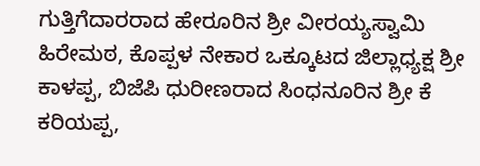ಗುತ್ತಿಗೆದಾರರಾದ ಹೇರೂರಿನ ಶ್ರೀ ವೀರಯ್ಯಸ್ವಾಮಿ ಹಿರೇಮಠ, ಕೊಪ್ಪಳ ನೇಕಾರ ಒಕ್ಕೂಟದ ಜಿಲ್ಲಾಧ್ಯಕ್ಷ ಶ್ರೀ ಕಾಳಪ್ಪ, ಬಿಜೆಪಿ ಧುರೀಣರಾದ ಸಿಂಧನೂರಿನ ಶ್ರೀ ಕೆ ಕರಿಯಪ್ಪ,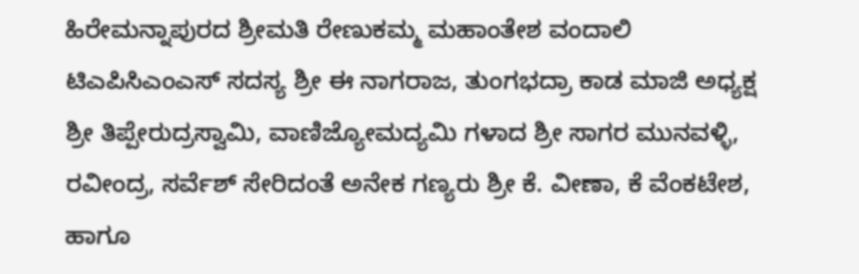ಹಿರೇಮನ್ನಾಪುರದ ಶ್ರೀಮತಿ ರೇಣುಕಮ್ಮ ಮಹಾಂತೇಶ ವಂದಾಲಿ ಟಿಎಪಿಸಿಎಂಎಸ್ ಸದಸ್ಯ ಶ್ರೀ ಈ ನಾಗರಾಜ, ತುಂಗಭದ್ರಾ ಕಾಡ ಮಾಜಿ ಅಧ್ಯಕ್ಷ ಶ್ರೀ ತಿಪ್ಪೇರುದ್ರಸ್ವಾಮಿ, ವಾಣಿಜ್ಯೋಮದ್ಯಮಿ ಗಳಾದ ಶ್ರೀ ಸಾಗರ ಮುನವಳ್ಳಿ, ರವೀಂದ್ರ, ಸರ್ವೆಶ್ ಸೇರಿದಂತೆ ಅನೇಕ ಗಣ್ಯರು ಶ್ರೀ ಕೆ. ವೀಣಾ, ಕೆ ವೆಂಕಟೇಶ, ಹಾಗೂ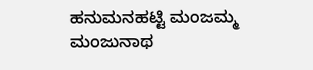ಹನುಮನಹಟ್ಟಿ ಮಂಜಮ್ಮ ಮಂಜುನಾಥ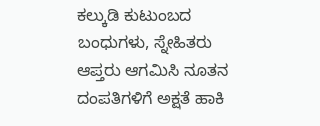ಕಲ್ಕುಡಿ ಕುಟುಂಬದ ಬಂಧುಗಳು, ಸ್ನೇಹಿತರು ಆಪ್ತರು ಆಗಮಿಸಿ ನೂತನ ದಂಪತಿಗಳಿಗೆ ಅಕ್ಷತೆ ಹಾಕಿ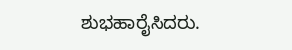ಶುಭಹಾರೈಸಿದರು.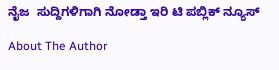ನೈಜ  ಸುದ್ದಿಗಳಿಗಾಗಿ ನೋಡ್ತಾ ಇರಿ ಟಿ ಪಬ್ಲಿಕ್ ನ್ಯೂಸ್

About The Author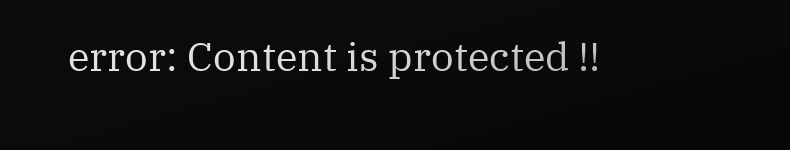error: Content is protected !!